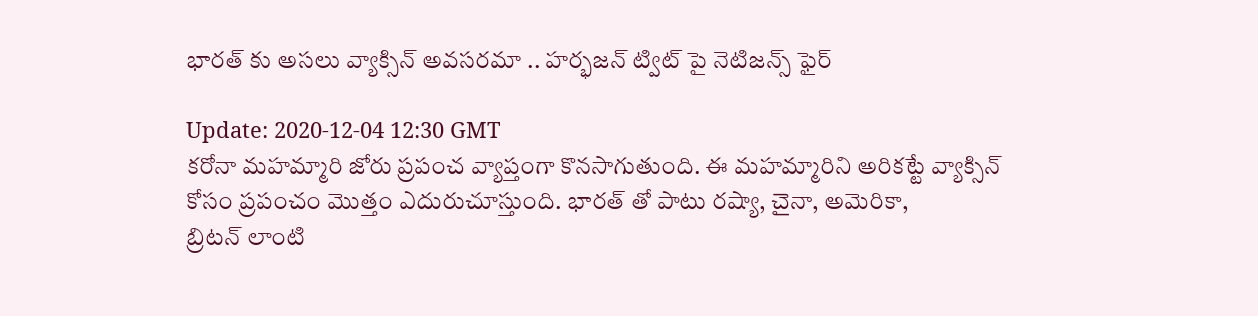భారత్ ‌కు అస‌లు వ్యాక్సిన్ అవ‌స‌ర‌మా .. హర్భజన్ ట్విట్ పై నెటిజన్స్ ఫైర్

Update: 2020-12-04 12:30 GMT
కరోనా మహమ్మారి జోరు ప్రపంచ వ్యాప్తంగా కొనసాగుతుంది. ఈ మహమ్మారిని అరికట్టే వ్యాక్సిన్ కోసం ప్రపంచం మొత్తం ఎదురుచూస్తుంది. భారత్‌ తో పాటు ర‌ష్యా, చైనా, అమెరికా, బ్రిట‌న్ ‌లాంటి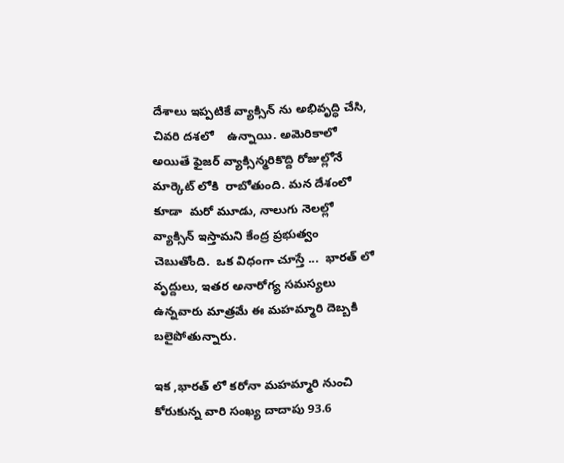దేశాలు ఇప్ప‌టికే వ్యాక్సిన్‌ ను అభివృద్ధి చేసి, చివరి దశలో    ఉన్నాయి. అమెరికాలో అయితే ఫైజ‌ర్ వ్యాక్సిన్మరికొద్ది రోజుల్లోనే మార్కెట్ లోకి  రాబోతుంది. మన దేశంలో కూడా  మ‌రో మూడు, నాలుగు నెల‌ల్లో వ్యాక్సిన్ ఇస్తామ‌ని కేంద్ర ప్ర‌భుత్వం చెబుతోంది.  ఒక విధంగా చూస్తే ...  భారత్‌ లో వృద్దులు, ఇతర అనారోగ్య సమస్యలు ఉన్నవారు మాత్రమే ఈ మహమ్మారి దెబ్బకి బలైపోతున్నారు.

ఇక ,భారత్‌ లో క‌రోనా మహమ్మారి నుంచి కోరుకున్న వారి సంఖ్య దాదాపు 93.6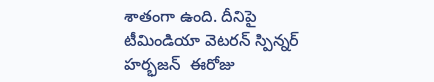శాతంగా ఉంది. దీనిపై టీమిండియా వెటరన్ స్పిన్నర్ హర్భజన్  ఈరోజు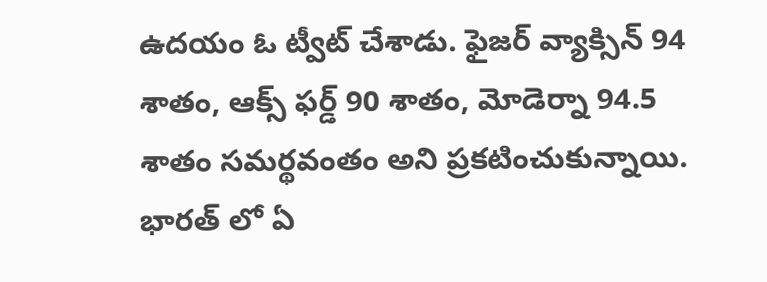ఉదయం ఓ ట్వీట్ చేశాడు. ఫైజ‌ర్ వ్యాక్సిన్ 94 శాతం, ఆక్స్ ‌ఫ‌ర్డ్ 90 శాతం, మోడెర్నా 94.5 శాతం స‌మ‌ర్థ‌వంతం అని ప్ర‌క‌టించుకున్నాయి. భారత్‌ లో ఏ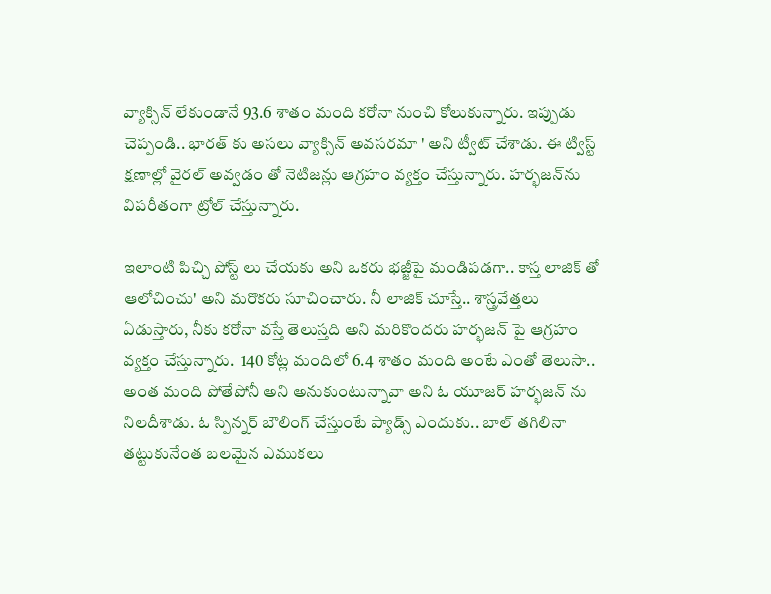వ్యాక్సిన్ లేకుండానే 93.6 శాతం మంది క‌రోనా నుంచి కోలుకున్నారు. ఇప్పుడు చెప్పండి.. భారత్ ‌కు అస‌లు వ్యాక్సిన్ అవ‌స‌ర‌మా ' అని ట్వీట్ చేశాడు. ఈ ట్విస్ట్ క్షణాల్లో వైరల్ అవ్వడం తో నెటిజన్లు ఆగ్రహం వ్యక్తం చేస్తున్నారు. హ‌ర్భ‌జన్‌ను‌ విప‌రీతంగా ట్రోల్ చేస్తున్నారు.

ఇలాంటి పిచ్చి పోస్ట్‌ లు చేయ‌కు అని ఒకరు భ‌జ్జీపై మండిప‌డగా.. కాస్త లాజిక్ ‌తో ఆలోచించు' అని మరొకరు సూచించారు. నీ లాజిక్ చూస్తే.. శాస్త్రవేత్తలు ఏడుస్తారు, నీకు కరోనా వస్తే తెలుస్తది అని మరికొందరు హ‌ర్భ‌జన్‌ పై ఆగ్రహం వ్యక్తం చేస్తున్నారు.  140 కోట్ల మందిలో 6.4 శాతం మంది అంటే ఎంతో తెలుసా.. అంత మంది పోతేపోనీ అని అనుకుంటున్నావా అని ఓ యూజ‌ర్ హ‌ర్భ‌జన్‌ ను‌ నిల‌దీశాడు. ఓ స్పిన్న‌ర్ బౌలింగ్ చేస్తుంటే ప్యాడ్స్ ఎందుకు.. బాల్ త‌గిలినా త‌ట్టుకునేంత బ‌ల‌మైన ఎముక‌లు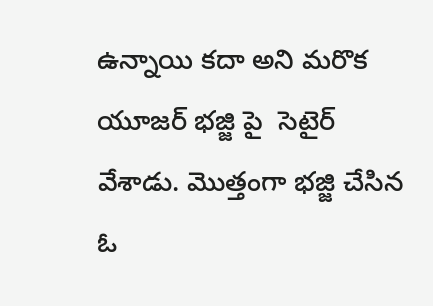ఉన్నాయి క‌దా అని మ‌రొక యూజ‌ర్ భజ్జి పై  సెటైర్ వేశాడు. మొత్తంగా భజ్జి చేసిన ఓ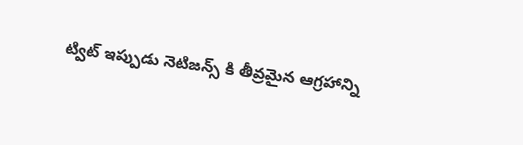ట్విట్ ఇప్పుడు నెటిజన్స్ కి తీవ్రమైన ఆగ్రహాన్ని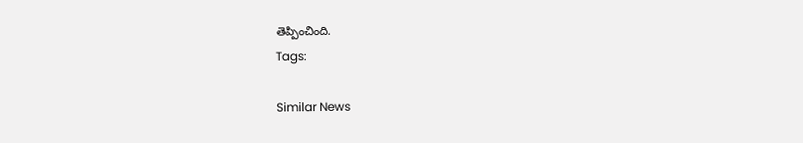తెప్పించింది.
Tags:

Similar News